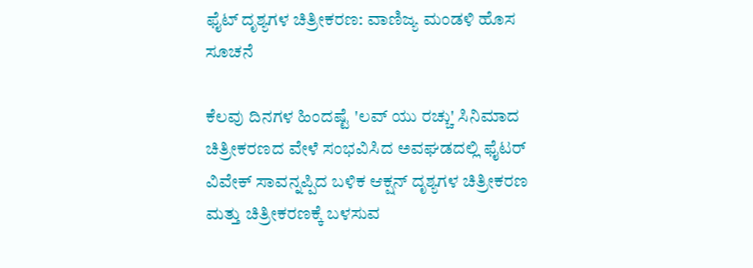ಫೈಟ್ ದೃಶ್ಯಗಳ ಚಿತ್ರೀಕರಣ: ವಾಣಿಜ್ಯ ಮಂಡಳಿ ಹೊಸ ಸೂಚನೆ

ಕೆಲವು ದಿನಗಳ ಹಿಂದಷ್ಟೆ 'ಲವ್ ಯು ರಚ್ಚು' ಸಿನಿಮಾದ ಚಿತ್ರೀಕರಣದ ವೇಳೆ ಸಂಭವಿಸಿದ ಅವಘಡದಲ್ಲಿ ಫೈಟರ್ ವಿವೇಕ್ ಸಾವನ್ನಪ್ಪಿದ ಬಳಿಕ ಆಕ್ಷನ್ ದೃಶ್ಯಗಳ ಚಿತ್ರೀಕರಣ ಮತ್ತು ಚಿತ್ರೀಕರಣಕ್ಕೆ ಬಳಸುವ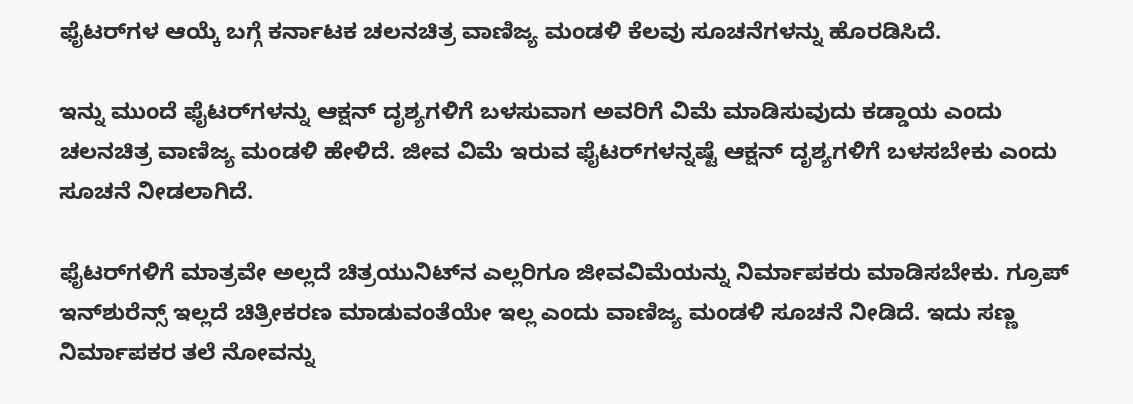ಫೈಟರ್‌ಗಳ ಆಯ್ಕೆ ಬಗ್ಗೆ ಕರ್ನಾಟಕ ಚಲನಚಿತ್ರ ವಾಣಿಜ್ಯ ಮಂಡಳಿ ಕೆಲವು ಸೂಚನೆಗಳನ್ನು ಹೊರಡಿಸಿದೆ.

ಇನ್ನು ಮುಂದೆ ಫೈಟರ್‌ಗಳನ್ನು ಆಕ್ಷನ್‌ ದೃಶ್ಯಗಳಿಗೆ ಬಳಸುವಾಗ ಅವರಿಗೆ ವಿಮೆ ಮಾಡಿಸುವುದು ಕಡ್ಡಾಯ ಎಂದು ಚಲನಚಿತ್ರ ವಾಣಿಜ್ಯ ಮಂಡಳಿ ಹೇಳಿದೆ. ಜೀವ ವಿಮೆ ಇರುವ ಫೈಟರ್‌ಗಳನ್ನಷ್ಟೆ ಆಕ್ಷನ್‌ ದೃಶ್ಯಗಳಿಗೆ ಬಳಸಬೇಕು ಎಂದು ಸೂಚನೆ ನೀಡಲಾಗಿದೆ.

ಫೈಟರ್‌ಗಳಿಗೆ ಮಾತ್ರವೇ ಅಲ್ಲದೆ ಚಿತ್ರಯುನಿಟ್‌ನ ಎಲ್ಲರಿಗೂ ಜೀವವಿಮೆಯನ್ನು ನಿರ್ಮಾಪಕರು ಮಾಡಿಸಬೇಕು. ಗ್ರೂಪ್‌ ಇನ್‌ಶುರೆನ್ಸ್‌ ಇಲ್ಲದೆ ಚಿತ್ರೀಕರಣ ಮಾಡುವಂತೆಯೇ ಇಲ್ಲ ಎಂದು ವಾಣಿಜ್ಯ ಮಂಡಳಿ ಸೂಚನೆ ನೀಡಿದೆ. ಇದು ಸಣ್ಣ ನಿರ್ಮಾಪಕರ ತಲೆ ನೋವನ್ನು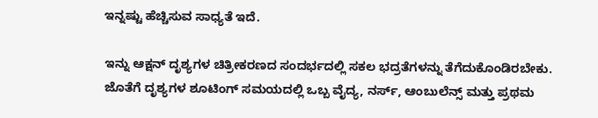ಇನ್ನಷ್ಟು ಹೆಚ್ಚಿಸುವ ಸಾಧ್ಯತೆ ಇದೆ.

ಇನ್ನು ಆಕ್ಷನ್ ದೃಶ್ಯಗಳ ಚಿತ್ರೀಕರಣದ ಸಂದರ್ಭದಲ್ಲಿ ಸಕಲ ಭದ್ರತೆಗಳನ್ನು ತೆಗೆದುಕೊಂಡಿರಬೇಕು. ಜೊತೆಗೆ ದೃಶ್ಯಗಳ ಶೂಟಿಂಗ್ ಸಮಯದಲ್ಲಿ ಒಬ್ಬ ವೈದ್ಯ, ನರ್ಸ್, ಆಂಬುಲೆನ್ಸ್ ಮತ್ತು ಪ್ರಥಮ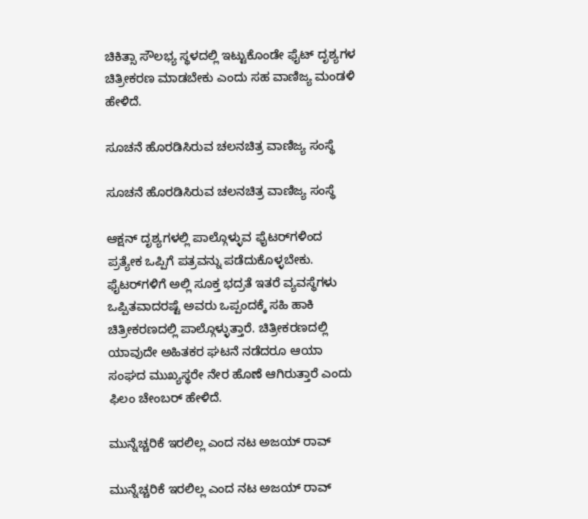ಚಿಕಿತ್ಸಾ ಸೌಲಭ್ಯ ಸ್ಥಳದಲ್ಲಿ ಇಟ್ಟುಕೊಂಡೇ ಫೈಟ್ ದೃಶ್ಯಗಳ ಚಿತ್ರೀಕರಣ ಮಾಡಬೇಕು ಎಂದು ಸಹ ವಾಣಿಜ್ಯ ಮಂಡಳಿ ಹೇಳಿದೆ.

ಸೂಚನೆ ಹೊರಡಿಸಿರುವ ಚಲನಚಿತ್ರ ವಾಣಿಜ್ಯ ಸಂಸ್ಥೆ

ಸೂಚನೆ ಹೊರಡಿಸಿರುವ ಚಲನಚಿತ್ರ ವಾಣಿಜ್ಯ ಸಂಸ್ಥೆ

ಆಕ್ಷನ್ ದೃಶ್ಯಗಳಲ್ಲಿ ಪಾಲ್ಗೊಳ್ಳುವ ಫೈಟರ್‌ಗಳಿಂದ ಪ್ರತ್ಯೇಕ ಒಪ್ಪಿಗೆ ಪತ್ರವನ್ನು ಪಡೆದುಕೊಳ್ಳಬೇಕು. ಫೈಟರ್‌ಗಳಿಗೆ ಅಲ್ಲಿ ಸೂಕ್ತ ಭದ್ರತೆ ಇತರೆ ವ್ಯವಸ್ಥೆಗಳು ಒಪ್ಪಿತವಾದರಷ್ಟೆ ಅವರು ಒಪ್ಪಂದಕ್ಕೆ ಸಹಿ ಹಾಕಿ ಚಿತ್ರೀಕರಣದಲ್ಲಿ ಪಾಲ್ಗೊಳ್ಳುತ್ತಾರೆ. ಚಿತ್ರೀಕರಣದಲ್ಲಿ ಯಾವುದೇ ಅಹಿತಕರ ಘಟನೆ ನಡೆದರೂ ಆಯಾ ಸಂಘದ ಮುಖ್ಯಸ್ಥರೇ ನೇರ ಹೊಣೆ ಆಗಿರುತ್ತಾರೆ ಎಂದು ಫಿಲಂ ಚೇಂಬರ್ ಹೇಳಿದೆ.

ಮುನ್ನೆಚ್ಚರಿಕೆ ಇರಲಿಲ್ಲ ಎಂದ ನಟ ಅಜಯ್ ರಾವ್

ಮುನ್ನೆಚ್ಚರಿಕೆ ಇರಲಿಲ್ಲ ಎಂದ ನಟ ಅಜಯ್ ರಾವ್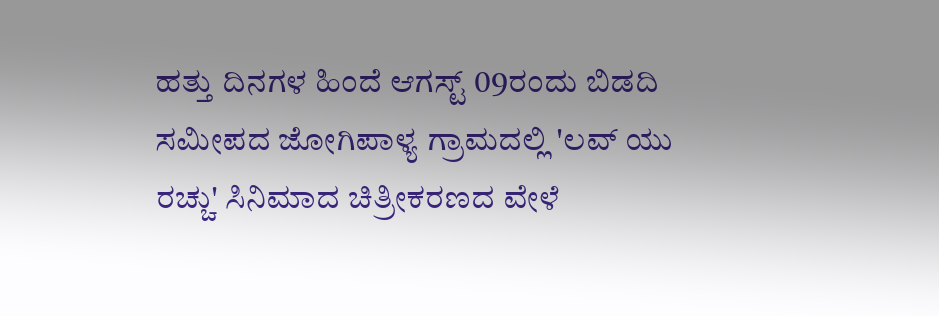ಹತ್ತು ದಿನಗಳ ಹಿಂದೆ ಆಗಸ್ಟ್ 09ರಂದು ಬಿಡದಿ ಸಮೀಪದ ಜೋಗಿಪಾಳ್ಯ ಗ್ರಾಮದಲ್ಲಿ 'ಲವ್ ಯು ರಚ್ಚು' ಸಿನಿಮಾದ ಚಿತ್ರೀಕರಣದ ವೇಳೆ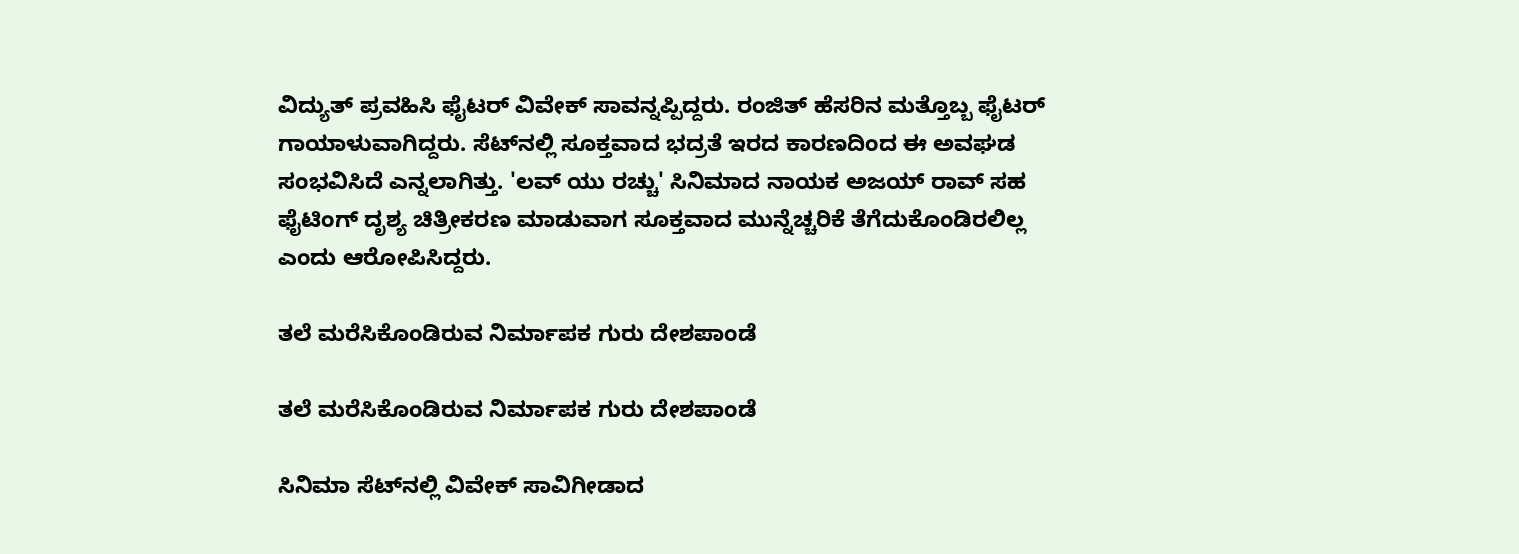ವಿದ್ಯುತ್ ಪ್ರವಹಿಸಿ ಫೈಟರ್ ವಿವೇಕ್ ಸಾವನ್ನಪ್ಪಿದ್ದರು. ರಂಜಿತ್ ಹೆಸರಿನ ಮತ್ತೊಬ್ಬ ಫೈಟರ್ ಗಾಯಾಳುವಾಗಿದ್ದರು. ಸೆಟ್‌ನಲ್ಲಿ ಸೂಕ್ತವಾದ ಭದ್ರತೆ ಇರದ ಕಾರಣದಿಂದ ಈ ಅವಘಡ ಸಂಭವಿಸಿದೆ ಎನ್ನಲಾಗಿತ್ತು. 'ಲವ್ ಯು ರಚ್ಚು' ಸಿನಿಮಾದ ನಾಯಕ ಅಜಯ್ ರಾವ್ ಸಹ ಫೈಟಿಂಗ್ ದೃಶ್ಯ ಚಿತ್ರೀಕರಣ ಮಾಡುವಾಗ ಸೂಕ್ತವಾದ ಮುನ್ನೆಚ್ಚರಿಕೆ ತೆಗೆದುಕೊಂಡಿರಲಿಲ್ಲ ಎಂದು ಆರೋಪಿಸಿದ್ದರು.

ತಲೆ ಮರೆಸಿಕೊಂಡಿರುವ ನಿರ್ಮಾಪಕ ಗುರು ದೇಶಪಾಂಡೆ

ತಲೆ ಮರೆಸಿಕೊಂಡಿರುವ ನಿರ್ಮಾಪಕ ಗುರು ದೇಶಪಾಂಡೆ

ಸಿನಿಮಾ ಸೆಟ್‌ನಲ್ಲಿ ವಿವೇಕ್ ಸಾವಿಗೀಡಾದ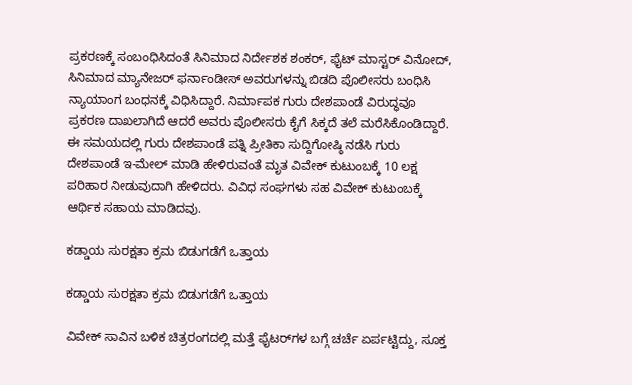ಪ್ರಕರಣಕ್ಕೆ ಸಂಬಂಧಿಸಿದಂತೆ ಸಿನಿಮಾದ ನಿರ್ದೇಶಕ ಶಂಕರ್, ಫೈಟ್ ಮಾಸ್ಟರ್ ವಿನೋದ್, ಸಿನಿಮಾದ ಮ್ಯಾನೇಜರ್ ಫರ್ನಾಂಡೀಸ್ ಅವರುಗಳನ್ನು ಬಿಡದಿ ಪೊಲೀಸರು ಬಂಧಿಸಿ ನ್ಯಾಯಾಂಗ ಬಂಧನಕ್ಕೆ ವಿಧಿಸಿದ್ದಾರೆ. ನಿರ್ಮಾಪಕ ಗುರು ದೇಶಪಾಂಡೆ ವಿರುದ್ಧವೂ ಪ್ರಕರಣ ದಾಖಲಾಗಿದೆ ಆದರೆ ಅವರು ಪೊಲೀಸರು ಕೈಗೆ ಸಿಕ್ಕದೆ ತಲೆ ಮರೆಸಿಕೊಂಡಿದ್ದಾರೆ. ಈ ಸಮಯದಲ್ಲಿ ಗುರು ದೇಶಪಾಂಡೆ ಪತ್ನಿ ಪ್ರೀತಿಕಾ ಸುದ್ದಿಗೋಷ್ಠಿ ನಡೆಸಿ ಗುರು ದೇಶಪಾಂಡೆ ಇ-ಮೇಲ್ ಮಾಡಿ ಹೇಳಿರುವಂತೆ ಮೃತ ವಿವೇಕ್ ಕುಟುಂಬಕ್ಕೆ 10 ಲಕ್ಷ ಪರಿಹಾರ ನೀಡುವುದಾಗಿ ಹೇಳಿದರು. ವಿವಿಧ ಸಂಘಗಳು ಸಹ ವಿವೇಕ್ ಕುಟುಂಬಕ್ಕೆ ಆರ್ಥಿಕ ಸಹಾಯ ಮಾಡಿದವು.

ಕಡ್ಡಾಯ ಸುರಕ್ಷತಾ ಕ್ರಮ ಬಿಡುಗಡೆಗೆ ಒತ್ತಾಯ

ಕಡ್ಡಾಯ ಸುರಕ್ಷತಾ ಕ್ರಮ ಬಿಡುಗಡೆಗೆ ಒತ್ತಾಯ

ವಿವೇಕ್ ಸಾವಿನ ಬಳಿಕ ಚಿತ್ರರಂಗದಲ್ಲಿ ಮತ್ತೆ ಫೈಟರ್‌ಗಳ ಬಗ್ಗೆ ಚರ್ಚೆ ಏರ್ಪಟ್ಟಿದ್ದು, ಸೂಕ್ತ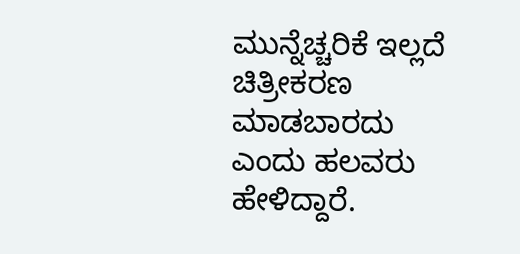ಮುನ್ನೆಚ್ಚರಿಕೆ ಇಲ್ಲದೆ ಚಿತ್ರೀಕರಣ ಮಾಡಬಾರದು ಎಂದು ಹಲವರು ಹೇಳಿದ್ದಾರೆ.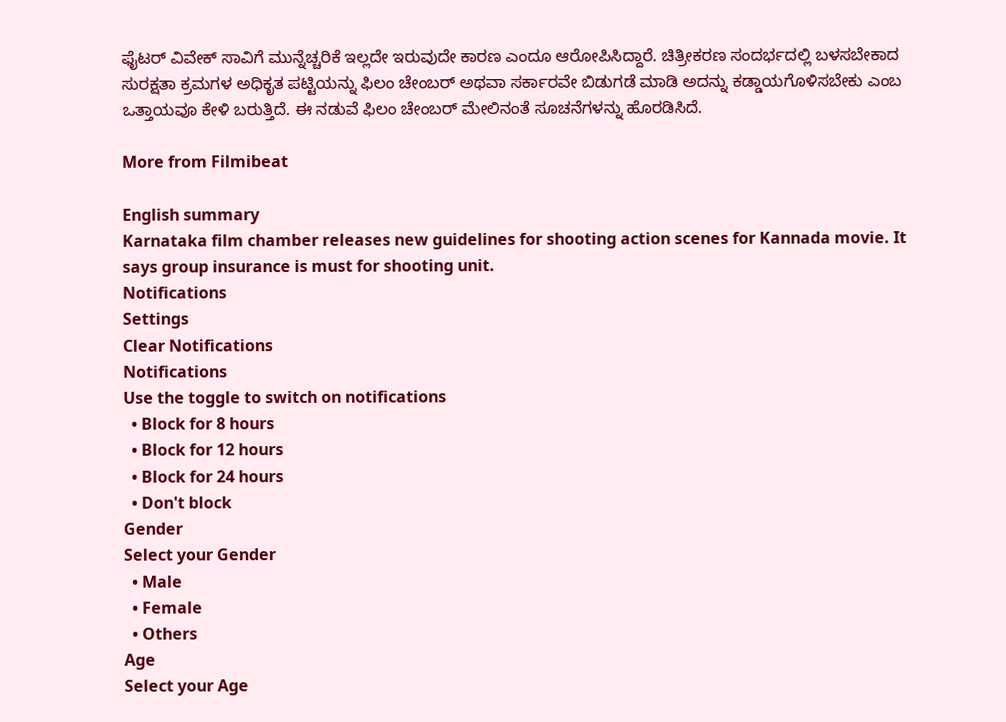ಫೈಟರ್ ವಿವೇಕ್ ಸಾವಿಗೆ ಮುನ್ನೆಚ್ಚರಿಕೆ ಇಲ್ಲದೇ ಇರುವುದೇ ಕಾರಣ ಎಂದೂ ಆರೋಪಿಸಿದ್ದಾರೆ. ಚಿತ್ರೀಕರಣ ಸಂದರ್ಭದಲ್ಲಿ ಬಳಸಬೇಕಾದ ಸುರಕ್ಷತಾ ಕ್ರಮಗಳ ಅಧಿಕೃತ ಪಟ್ಟಿಯನ್ನು ಫಿಲಂ ಚೇಂಬರ್ ಅಥವಾ ಸರ್ಕಾರವೇ ಬಿಡುಗಡೆ ಮಾಡಿ ಅದನ್ನು ಕಡ್ಡಾಯಗೊಳಿಸಬೇಕು ಎಂಬ ಒತ್ತಾಯವೂ ಕೇಳಿ ಬರುತ್ತಿದೆ. ಈ ನಡುವೆ ಫಿಲಂ ಚೇಂಬರ್ ಮೇಲಿನಂತೆ ಸೂಚನೆಗಳನ್ನು ಹೊರಡಿಸಿದೆ.

More from Filmibeat

English summary
Karnataka film chamber releases new guidelines for shooting action scenes for Kannada movie. It says group insurance is must for shooting unit.
Notifications
Settings
Clear Notifications
Notifications
Use the toggle to switch on notifications
  • Block for 8 hours
  • Block for 12 hours
  • Block for 24 hours
  • Don't block
Gender
Select your Gender
  • Male
  • Female
  • Others
Age
Select your Age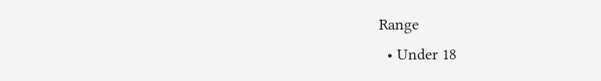Range
  • Under 18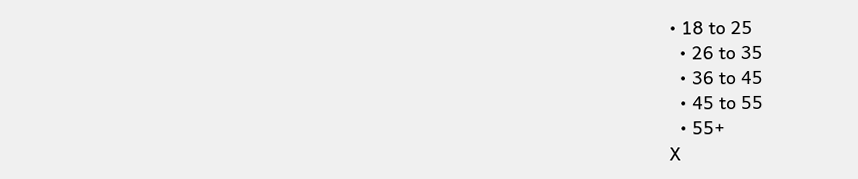• 18 to 25
  • 26 to 35
  • 36 to 45
  • 45 to 55
  • 55+
X